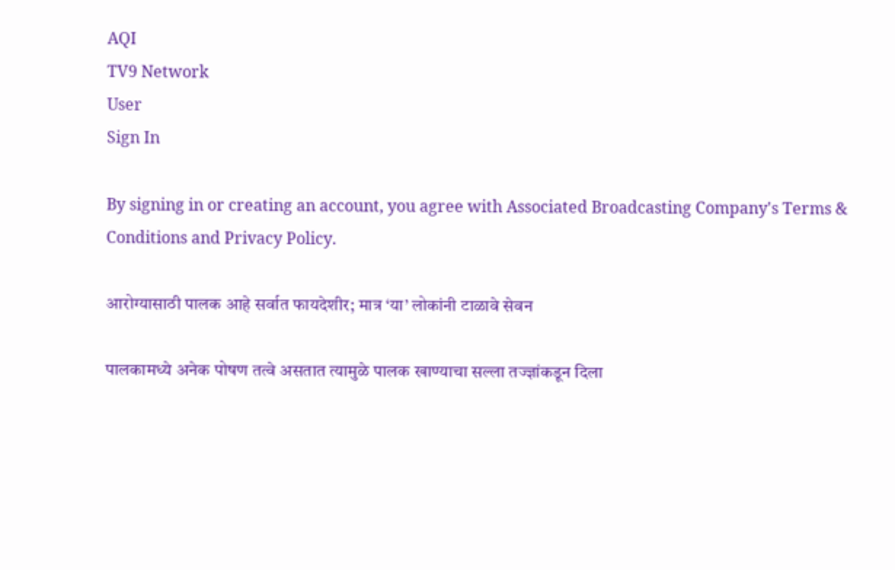AQI
TV9 Network
User
Sign In

By signing in or creating an account, you agree with Associated Broadcasting Company's Terms & Conditions and Privacy Policy.

आरोग्यासाठी पालक आहे सर्वात फायदेशीर; मात्र ‘या’ लोकांनी टाळावे सेवन

पालकामध्ये अनेक पोषण तत्वे असतात त्यामुळे पालक खाण्याचा सल्ला तज्ज्ञांकडून दिला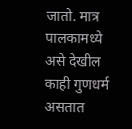जातो. मात्र पालकामध्ये असे देखील काही गुणधर्म असतात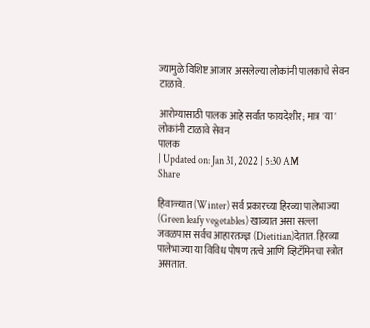ज्यामुळे विशिष्ट आजार असलेल्या लोकांनी पालकाचे सेवन टाळावे.

आरोग्यासाठी पालक आहे सर्वात फायदेशीर; मात्र 'या' लोकांनी टाळावे सेवन
पालक
| Updated on: Jan 31, 2022 | 5:30 AM
Share

हिवाळ्यात (Winter) सर्व प्रकारच्या हिरव्या पालेभाज्या (Green leafy vegetables) खाव्यात असा सल्ला जवळपास सर्वच आहारतज्ज्ञ (Dietitian)देतात. हिरव्या पालेभाज्या या विविध पोषण तत्वे आणि व्हिटॅमिनचा स्त्रोत असतात.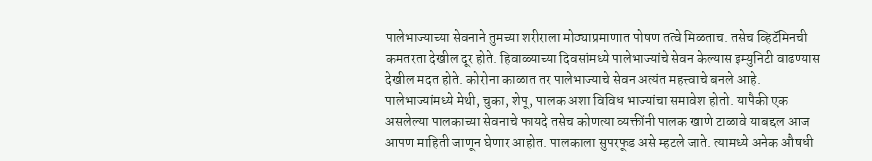पालेभाज्याच्या सेवनाने तुमच्या शरीराला मोठ्याप्रमाणात पोषण तत्वे मिळताच. तसेच व्हिटॅमिनची कमतरता देखील दूर होते. हिवाळ्याच्या दिवसांमध्ये पालेभाज्यांचे सेवन केल्यास इम्युनिटी वाढण्यास देखील मदत होते. कोरोना काळात तर पालेभाज्याचे सेवन अत्यंत महत्त्वाचे बनले आहे. पालेभाज्यांमध्ये मेथी, चुका, शेपू, पालक अशा विविध भाज्यांचा समावेश होतो. यापैकी एक असलेल्या पालकाच्या सेवनाचे फायदे तसेच कोणत्या व्यक्तींनी पालक खाणे टाळावे याबद्दल आज आपण माहिती जाणून घेणार आहोत. पालकाला सुपरफूड असे म्हटले जाते. त्यामध्ये अनेक औषधी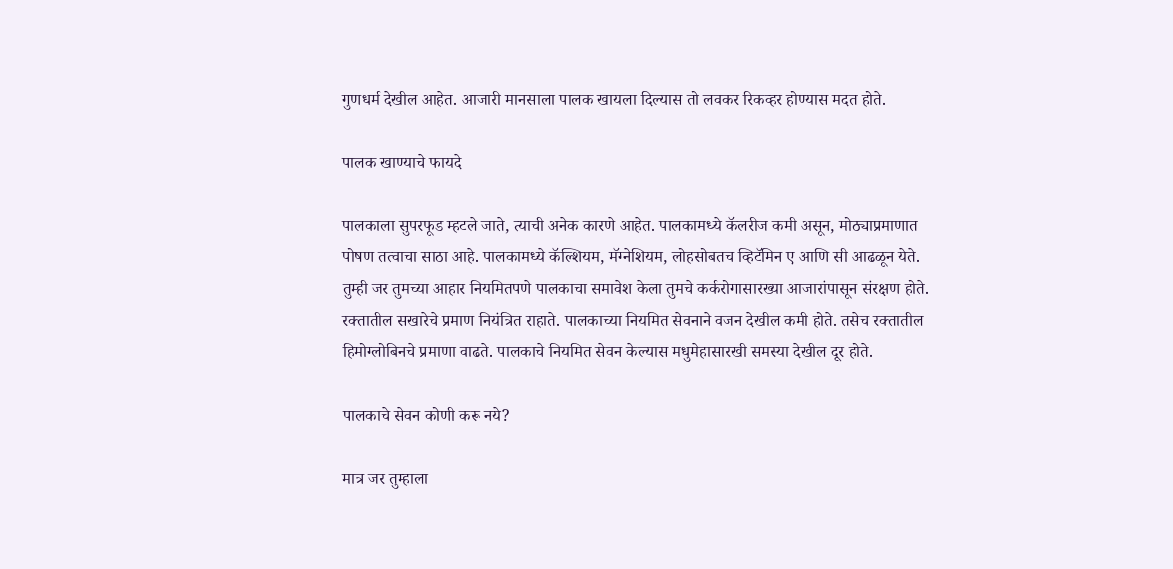गुणधर्म देखील आहेत. आजारी मानसाला पालक खायला दिल्यास तो लवकर रिकव्हर होण्यास मदत होते.

पालक खाण्याचे फायदे

पालकाला सुपरफूड म्हटले जाते, त्याची अनेक कारणे आहेत. पालकामध्ये कॅलरीज कमी असून, मोठ्याप्रमाणात पोषण तत्वाचा साठा आहे. पालकामध्ये कॅल्शियम, मॅग्नेशियम, लोहसोबतच व्हिटॅमिन ए आणि सी आढळून येते. तुम्ही जर तुमच्या आहार नियमितपणे पालकाचा समावेश केला तुमचे कर्करोगासारख्या आजारांपासून संरक्षण होते. रक्तातील सखारेचे प्रमाण नियंत्रित राहाते. पालकाच्या नियमित सेवनाने वजन देखील कमी होते. तसेच रक्तातील हिमोग्लोबिनचे प्रमाणा वाढते. पालकाचे नियमित सेवन केल्यास मधुमेहासारखी समस्या देखील दूर होते.

पालकाचे सेवन कोणी करू नये?

मात्र जर तुम्हाला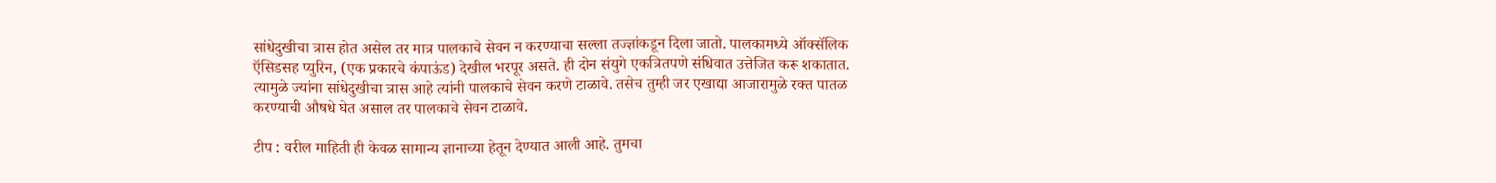सांधेदुखीचा त्रास होत असेल तर मात्र पालकाचे सेवन न करण्याचा सल्ला तज्ज्ञांकडून दिला जातो. पालकामध्ये ऑक्सॅलिक ऍसिडसह प्युरिन, (एक प्रकारचे कंपाऊंड) देखील भरपूर असते. ही दोन संयुगे एकत्रितपणे संधिवात उत्तेजित करू शकातात. त्यामुळे ज्यांना सांधेदुखीचा त्रास आहे त्यांनी पालकाचे सेवन करणे टाळावे. तसेच तुम्ही जर एखाद्या आजारामुळे रक्त पातळ करण्याची औषधे घेत असाल तर पालकाचे सेवन टाळावे.

टीप : वरील माहिती ही केवळ सामान्य ज्ञानाच्या हेतून देण्यात आली आहे. तुमचा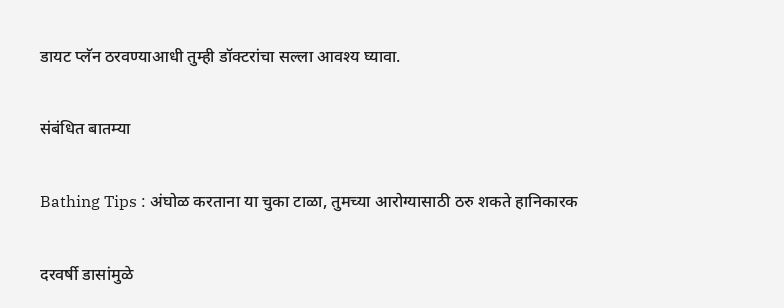डायट प्लॅन ठरवण्याआधी तुम्ही डॉक्टरांचा सल्ला आवश्य घ्यावा.

संबंधित बातम्या

Bathing Tips : अंघोळ करताना या चुका टाळा, तुमच्या आरोग्यासाठी ठरु शकते हानिकारक

दरवर्षी डासांमुळे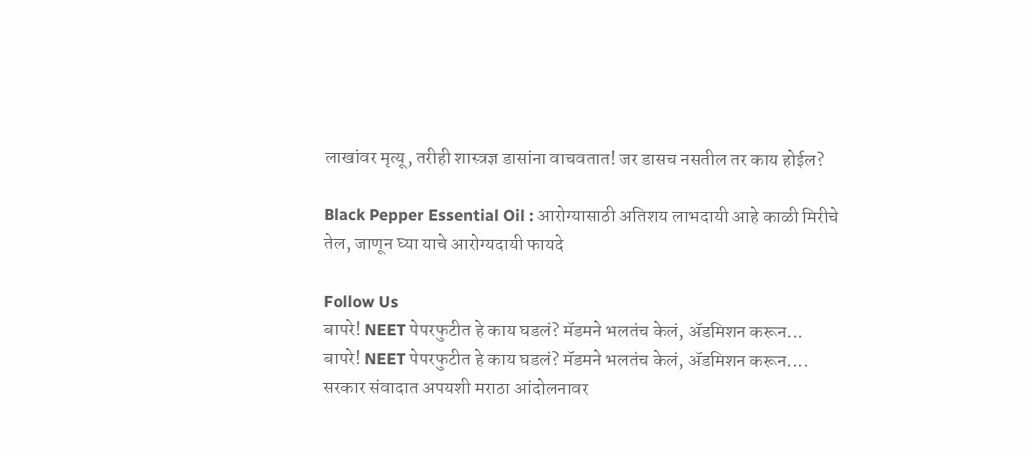लाखांवर मृत्यू, तरीही शास्त्रज्ञ डासांना वाचवतात! जर डासच नसतील तर काय होईल?

Black Pepper Essential Oil : आरोग्यासाठी अतिशय लाभदायी आहे काळी मिरीचे तेल, जाणून घ्या याचे आरोग्यदायी फायदे

Follow Us
बापरे! NEET पेपरफुटीत हे काय घडलं? मॅडमने भलतंच केलं, ॲडमिशन करून...
बापरे! NEET पेपरफुटीत हे काय घडलं? मॅडमने भलतंच केलं, ॲडमिशन करून....
सरकार संवादात अपयशी मराठा आंदोलनावर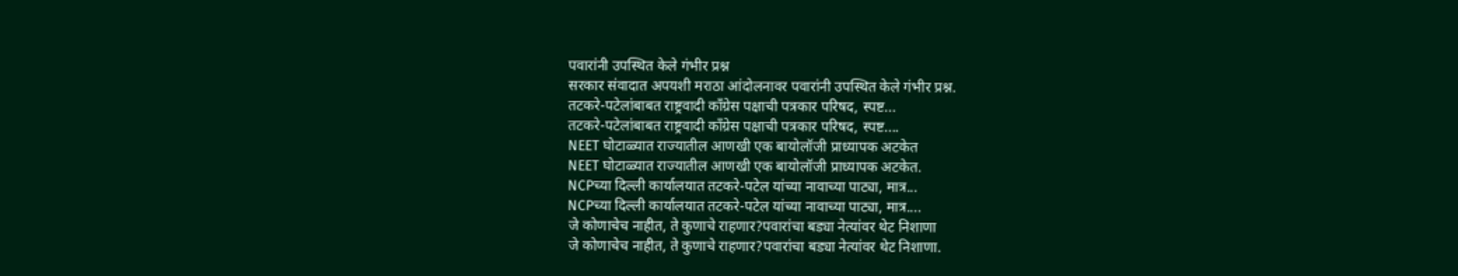पवारांनी उपस्थित केले गंभीर प्रश्न
सरकार संवादात अपयशी मराठा आंदोलनावर पवारांनी उपस्थित केले गंभीर प्रश्न.
तटकरे-पटेलांबाबत राष्ट्रवादी कॉंग्रेस पक्षाची पत्रकार परिषद, स्पष्ट...
तटकरे-पटेलांबाबत राष्ट्रवादी कॉंग्रेस पक्षाची पत्रकार परिषद, स्पष्ट....
NEET घोटाळ्यात राज्यातील आणखी एक बायोलॉजी प्राध्यापक अटकेत
NEET घोटाळ्यात राज्यातील आणखी एक बायोलॉजी प्राध्यापक अटकेत.
NCPच्या दिल्ली कार्यालयात तटकरे-पटेल यांच्या नावाच्या पाट्या, मात्र...
NCPच्या दिल्ली कार्यालयात तटकरे-पटेल यांच्या नावाच्या पाट्या, मात्र....
जे कोणाचेच नाहीत, ते कुणाचे राहणार?पवारांचा बड्या नेत्यांवर थेट निशाणा
जे कोणाचेच नाहीत, ते कुणाचे राहणार?पवारांचा बड्या नेत्यांवर थेट निशाणा.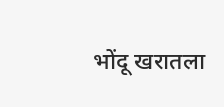भोंदू खरातला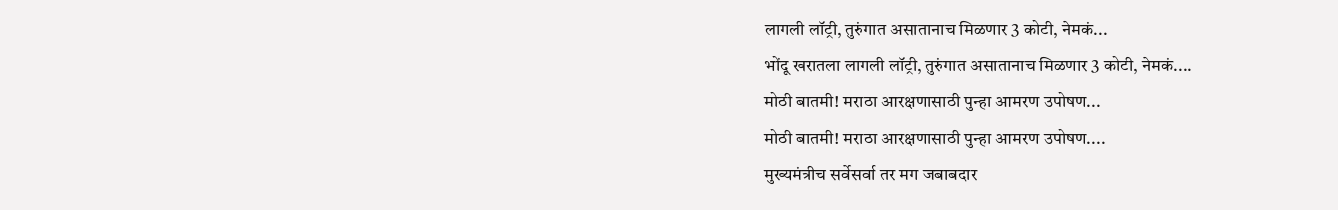लागली लॉट्री, तुरुंगात असातानाच मिळणार 3 कोटी, नेमकं...
भोंदू खरातला लागली लॉट्री, तुरुंगात असातानाच मिळणार 3 कोटी, नेमकं....
मोठी बातमी! मराठा आरक्षणासाठी पुन्हा आमरण उपोषण...
मोठी बातमी! मराठा आरक्षणासाठी पुन्हा आमरण उपोषण....
मुख्यमंत्रीच सर्वेसर्वा तर मग जबाबदार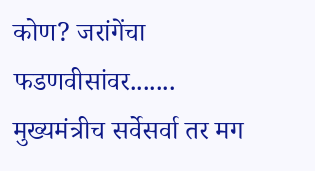कोण? जरांगेंचा फडणवीसांवर.......
मुख्यमंत्रीच सर्वेसर्वा तर मग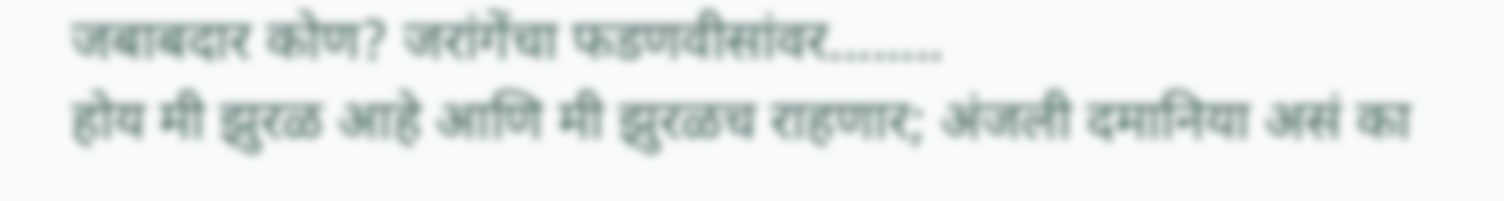जबाबदार कोण? जरांगेंचा फडणवीसांवर........
होय मी झुरळ आहे आणि मी झुरळच राहणार; अंजली दमानिया असं का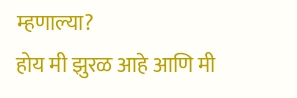म्हणाल्या?
होय मी झुरळ आहे आणि मी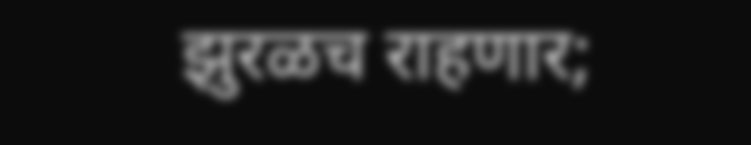झुरळच राहणार;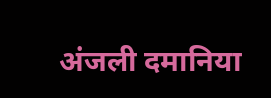अंजली दमानिया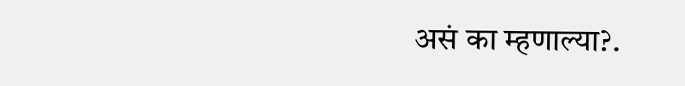असं का म्हणाल्या?.